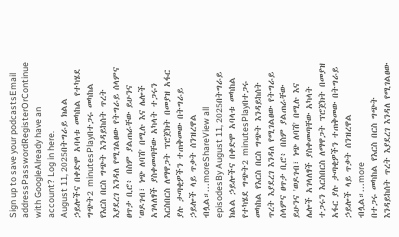Sign up to save your podcastsEmail addressPasswordRegisterOrContinue with GoogleAlready have an account? Log in here.
August 11, 2025በትግራይ ክልል ኃይሎችና በቀድሞ አባላቱ መካከል የተካሄደ ግጭት2 minutesPlayበተጋሩ መካከል የእርስ በርስ ግጭት እንዳይከሰት ጥረት እያደረገ እንዳለ የሚገልፀው የትግራይ ሰላምና ፀጥታ ቢሮ፥ በስም ያልጠራቸው ይሁንና 'ወዶገብ፣ ነጭ ለባሽ' በሚሉ እና ሌሎች አገላለፃች ያስቀመጣቸው አካላት ተጋሩን እርስበርስ ለማዋጋት ፕሮጀክት በመያዝ አፋር ያሉ ታጣቂዎችን ተጠቅመው በትግራይ ኃይሎች ላይ ጥቃት ሰንዝረዋል ብሏል።...moreShareView all episodesBy August 11, 2025በትግራይ ክልል ኃይሎችና በቀድሞ አባላቱ መካከል የተካሄደ ግጭት2 minutesPlayበተጋሩ መካከል የእርስ በርስ ግጭት እንዳይከሰት ጥረት እያደረገ እንዳለ የሚገልፀው የትግራይ ሰላምና ፀጥታ ቢሮ፥ በስም ያልጠራቸው ይሁንና 'ወዶገብ፣ ነጭ ለባሽ' በሚሉ እና ሌሎች አገላለፃች ያስቀመጣቸው አካላት ተጋሩን እርስበርስ ለማዋጋት ፕሮጀክት በመያዝ አፋር ያሉ ታጣቂዎችን ተጠቅመው በትግራይ ኃይሎች ላይ ጥቃት ሰንዝረዋል ብሏል።...more
በተጋሩ መካከል የእርስ በርስ ግጭት እንዳይከሰት ጥረት እያደረገ እንዳለ የሚገልፀው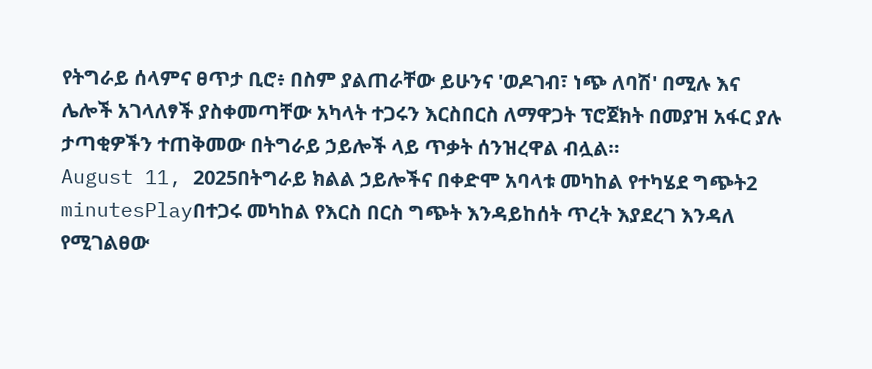የትግራይ ሰላምና ፀጥታ ቢሮ፥ በስም ያልጠራቸው ይሁንና 'ወዶገብ፣ ነጭ ለባሽ' በሚሉ እና ሌሎች አገላለፃች ያስቀመጣቸው አካላት ተጋሩን እርስበርስ ለማዋጋት ፕሮጀክት በመያዝ አፋር ያሉ ታጣቂዎችን ተጠቅመው በትግራይ ኃይሎች ላይ ጥቃት ሰንዝረዋል ብሏል።
August 11, 2025በትግራይ ክልል ኃይሎችና በቀድሞ አባላቱ መካከል የተካሄደ ግጭት2 minutesPlayበተጋሩ መካከል የእርስ በርስ ግጭት እንዳይከሰት ጥረት እያደረገ እንዳለ የሚገልፀው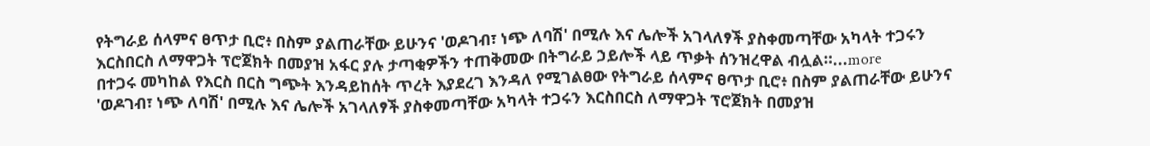የትግራይ ሰላምና ፀጥታ ቢሮ፥ በስም ያልጠራቸው ይሁንና 'ወዶገብ፣ ነጭ ለባሽ' በሚሉ እና ሌሎች አገላለፃች ያስቀመጣቸው አካላት ተጋሩን እርስበርስ ለማዋጋት ፕሮጀክት በመያዝ አፋር ያሉ ታጣቂዎችን ተጠቅመው በትግራይ ኃይሎች ላይ ጥቃት ሰንዝረዋል ብሏል።...more
በተጋሩ መካከል የእርስ በርስ ግጭት እንዳይከሰት ጥረት እያደረገ እንዳለ የሚገልፀው የትግራይ ሰላምና ፀጥታ ቢሮ፥ በስም ያልጠራቸው ይሁንና 'ወዶገብ፣ ነጭ ለባሽ' በሚሉ እና ሌሎች አገላለፃች ያስቀመጣቸው አካላት ተጋሩን እርስበርስ ለማዋጋት ፕሮጀክት በመያዝ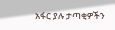አፋር ያሉ ታጣቂዎችን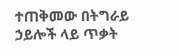ተጠቅመው በትግራይ ኃይሎች ላይ ጥቃት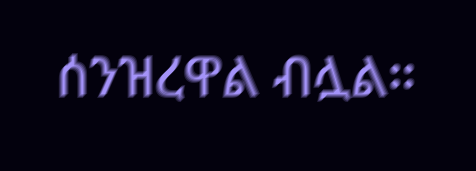ሰንዝረዋል ብሏል።